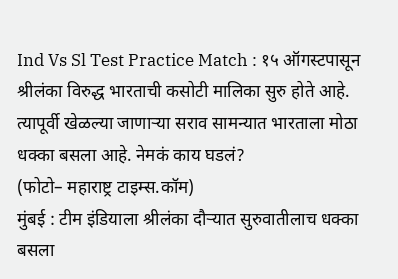Ind Vs Sl Test Practice Match : १५ ऑगस्टपासून श्रीलंका विरुद्ध भारताची कसोटी मालिका सुरु होते आहे. त्यापूर्वी खेळल्या जाणाऱ्या सराव सामन्यात भारताला मोठा धक्का बसला आहे. नेमकं काय घडलं?
(फोटो– महाराष्ट्र टाइम्स.कॉम)
मुंबई : टीम इंडियाला श्रीलंका दौऱ्यात सुरुवातीलाच धक्का बसला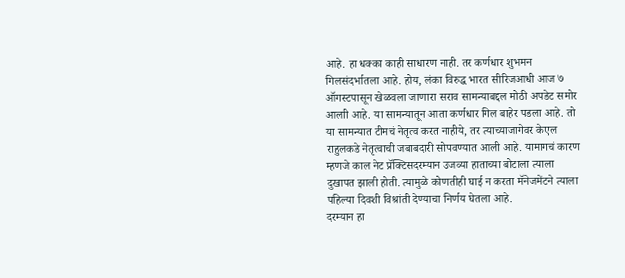आहे. हा धक्का काही साधारण नाही. तर कर्णधार शुभमन गिलसंदर्भातला आहे. होय, लंका विरुद्ध भारत सीरिजआधी आज ७ ऑगस्टपासून खेळवला जाणारा सराव सामन्याबद्दल मोठी अपडेट समोर आलाी आहे. या सामन्यातून आता कर्णधार गिल बाहेर पडला आहे. तो या सामन्यात टीमचं नेतृत्व करत नाहीये, तर त्याच्याजागेवर केएल राहुलकडे नेतृत्वाची जबाबदारी सोपवण्यात आली आहे. यामागचं कारण म्हणजे काल नेट प्रॅक्टिसदरम्यान उजव्या हाताच्या बोटाला त्याला दुखापत झाली होती. त्यामुळे कोणतीही घाई न करता मॅनेजमेंटने त्याला पहिल्या दिवशी विश्रांती देण्याचा निर्णय घेतला आहे.
दरम्यान हा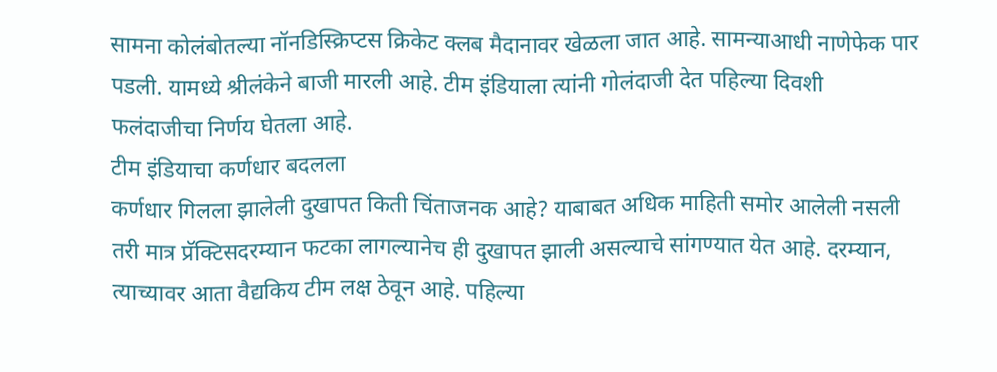सामना कोलंबोतल्या नॉनडिस्क्रिप्टस क्रिकेट क्लब मैदानावर खेळला जात आहे. सामन्याआधी नाणेफेक पार पडली. यामध्ये श्रीलंकेने बाजी मारली आहे. टीम इंडियाला त्यांनी गोलंदाजी देत पहिल्या दिवशी फलंदाजीचा निर्णय घेतला आहे.
टीम इंडियाचा कर्णधार बदलला
कर्णधार गिलला झालेली दुखापत किती चिंताजनक आहे? याबाबत अधिक माहिती समोर आलेली नसली तरी मात्र प्रॅक्टिसदरम्यान फटका लागल्यानेच ही दुखापत झाली असल्याचे सांगण्यात येत आहे. दरम्यान, त्याच्यावर आता वैद्यकिय टीम लक्ष ठेवून आहे. पहिल्या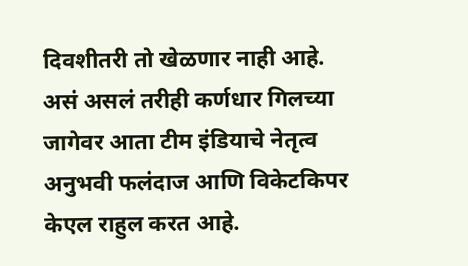दिवशीतरी तो खेळणार नाही आहे.
असं असलं तरीही कर्णधार गिलच्या जागेवर आता टीम इंडियाचे नेतृत्व अनुभवी फलंदाज आणि विकेटकिपर केएल राहुल करत आहे.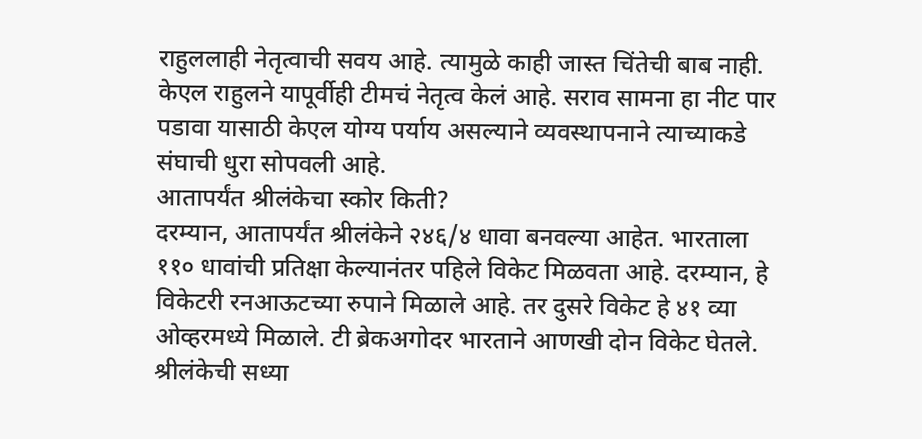राहुललाही नेतृत्वाची सवय आहे. त्यामुळे काही जास्त चिंतेची बाब नाही. केएल राहुलने यापूर्वीही टीमचं नेतृत्व केलं आहे. सराव सामना हा नीट पार पडावा यासाठी केएल योग्य पर्याय असल्याने व्यवस्थापनाने त्याच्याकडे संघाची धुरा सोपवली आहे.
आतापर्यंत श्रीलंकेचा स्कोर किती?
दरम्यान, आतापर्यंत श्रीलंकेने २४६/४ धावा बनवल्या आहेत. भारताला ११० धावांची प्रतिक्षा केल्यानंतर पहिले विकेट मिळवता आहे. दरम्यान, हे विकेटरी रनआऊटच्या रुपाने मिळाले आहे. तर दुसरे विकेट हे ४१ व्या ओव्हरमध्ये मिळाले. टी ब्रेकअगोदर भारताने आणखी दोन विकेट घेतले. श्रीलंकेची सध्या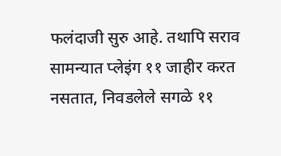फलंदाजी सुरु आहे. तथापि सराव सामन्यात प्लेइंग ११ जाहीर करत नसतात, निवडलेले सगळे ११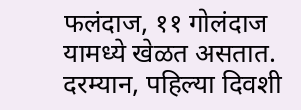फलंदाज, ११ गोलंदाज यामध्ये खेळत असतात.
दरम्यान, पहिल्या दिवशी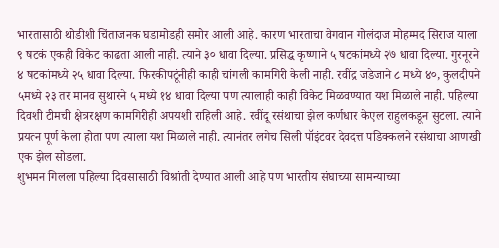भारतासाठी थोडीशी चिंताजनक घडामोडही समोर आली आहे. कारण भारताचा वेगवान गोलंदाज मोहम्मद सिराज याला ९ षटकं एकही विकेट काढता आली नाही. त्याने ३० धावा दिल्या. प्रसिद्ध कृष्णाने ५ षटकांमध्ये २७ धावा दिल्या. गुरनूरने ४ षटकांमध्ये २५ धावा दिल्या. फिरकीपटूंनीही काही चांगली कामगिरी केली नाही. रवींद्र जडेजाने ८ मध्ये ४०, कुलदीपने ५मध्ये २३ तर मानव सुथारने ५ मध्ये १४ धावा दिल्या पण त्यालाही काही विकेट मिळवण्यात यश मिळाले नाही. पहिल्या दिवशी टीमची क्षेत्ररक्षण कामगिरीही अपयशी राहिली आहे. रवींदू रसंथाचा झेल कर्णधार केएल राहुलकडून सुटला. त्याने प्रयत्न पूर्ण केला होता पण त्याला यश मिळाले नाही. त्यानंतर लगेच सिली पॉइंटवर देवदत्त पडिक्कलने रसंथाचा आणखी एक झेल सोडला.
शुभमन गिलला पहिल्या दिवसासाठी विश्रांती देण्यात आली आहे पण भारतीय संघाच्या सामन्याच्या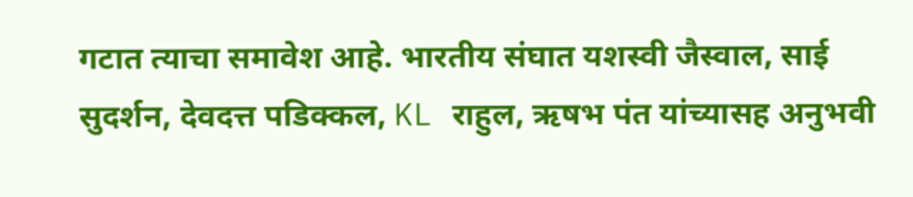गटात त्याचा समावेश आहे. भारतीय संघात यशस्वी जैस्वाल, साई सुदर्शन, देवदत्त पडिक्कल, KL राहुल, ऋषभ पंत यांच्यासह अनुभवी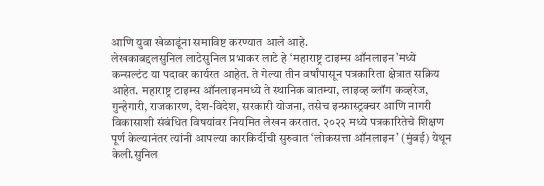आणि युवा खेळाडूंना समाविष्ट करण्यात आले आहे.
लेखकाबद्दलसुनिल लाटेसुनिल प्रभाकर लाटे हे ‘महाराष्ट्र टाइम्स ऑनलाइन’मध्ये कन्सल्टंट या पदावर कार्यरत आहेत. ते गेल्या तीन वर्षांपासून पत्रकारिता क्षेत्रात सक्रिय आहेत. महाराष्ट्र टाइम्स ऑनलाइनमध्ये ते स्थानिक बातम्या, लाइव्ह ब्लॉग कव्हरेज, गुन्हेगारी, राजकारण, देश-विदेश, सरकारी योजना, तसेच इन्फ्रास्ट्रक्चर आणि नागरी विकासाशी संबंधित विषयांवर नियमित लेखन करतात. २०२२ मध्ये पत्रकारितेचे शिक्षण पूर्ण केल्यानंतर त्यांनी आपल्या कारकिर्दीची सुरुवात ‘लोकसत्ता ऑनलाइन’ (मुंबई) येथून केली.सुनिल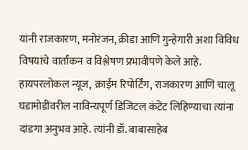यांनी राजकारण, मनोरंजन, क्रीडा आणि गुन्हेगारी अशा विविध विषयांचे वार्तांकन व विश्लेषण प्रभावीपणे केले आहे. हायपरलोकल न्यूज, क्राईम रिपोर्टिंग, राजकारण आणि चालू घडामोडींवरील नाविन्यपूर्ण डिजिटल कंटेंट लिहिण्याचा त्यांना दांडगा अनुभव आहे. त्यांनी डॉ. बाबासाहेब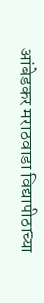आंबेडकर मराठवाडा विद्यापीठाच्या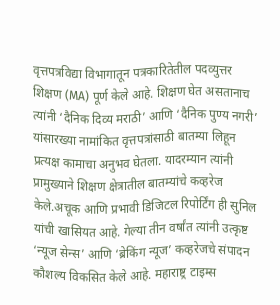वृत्तपत्रविद्या विभागातून पत्रकारितेतील पदव्युत्तर शिक्षण (MA) पूर्ण केले आहे. शिक्षण घेत असतानाच त्यांनी ‘दैनिक दिव्य मराठी’ आणि ‘दैनिक पुण्य नगरी’ यांसारख्या नामांकित वृत्तपत्रांसाठी बातम्या लिहून प्रत्यक्ष कामाचा अनुभव घेतला. यादरम्यान त्यांनी प्रामुख्याने शिक्षण क्षेत्रातील बातम्यांचे कव्हरेज केले.अचूक आणि प्रभावी डिजिटल रिपोर्टिंग ही सुनिल यांची खासियत आहे. गेल्या तीन वर्षांत त्यांनी उत्कृष्ट ‘न्यूज सेन्स’ आणि ‘ब्रेकिंग न्यूज’ कव्हरेजचे संपादन कौशल्य विकसित केले आहे. महाराष्ट्र टाइम्स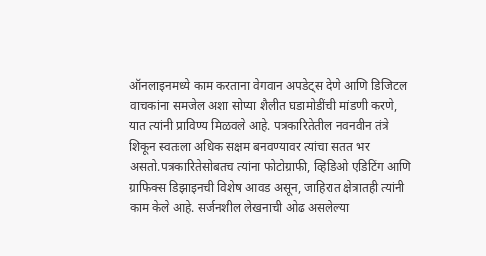ऑनलाइनमध्ये काम करताना वेगवान अपडेट्स देणे आणि डिजिटल वाचकांना समजेल अशा सोप्या शैलीत घडामोडींची मांडणी करणे, यात त्यांनी प्राविण्य मिळवले आहे. पत्रकारितेतील नवनवीन तंत्रे शिकून स्वतःला अधिक सक्षम बनवण्यावर त्यांचा सतत भर असतो.पत्रकारितेसोबतच त्यांना फोटोग्राफी, व्हिडिओ एडिटिंग आणि ग्राफिक्स डिझाइनची विशेष आवड असून, जाहिरात क्षेत्रातही त्यांनी काम केले आहे. सर्जनशील लेखनाची ओढ असलेल्या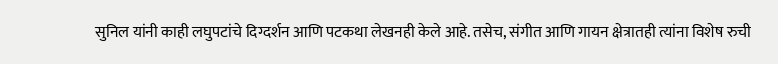सुनिल यांनी काही लघुपटांचे दिग्दर्शन आणि पटकथा लेखनही केले आहे. तसेच, संगीत आणि गायन क्षेत्रातही त्यांना विशेष रुची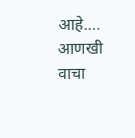आहे.… आणखी वाचा